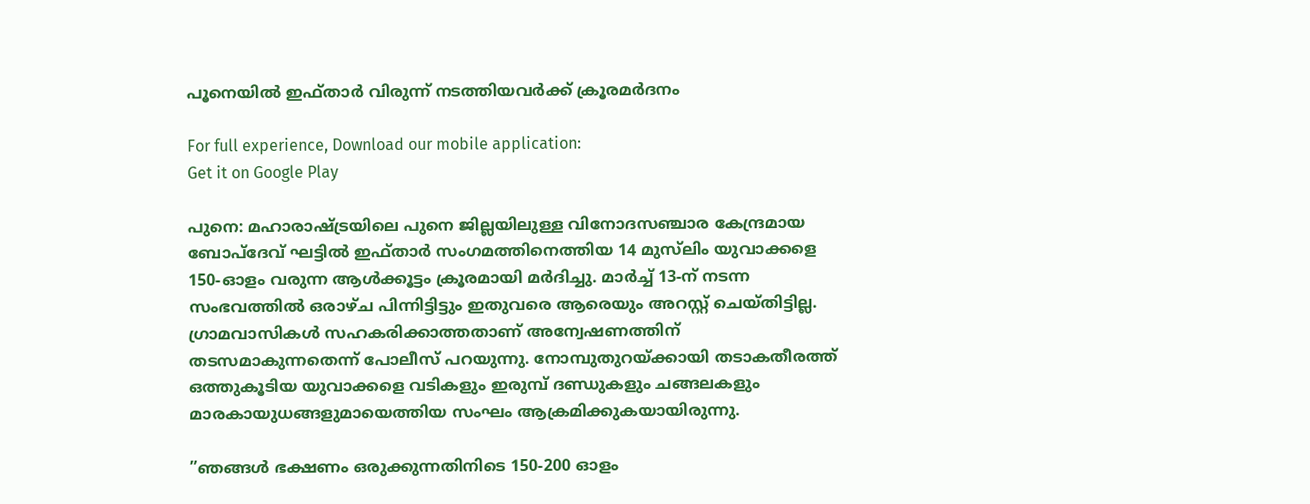പൂനെയിൽ ഇഫ്താർ വിരുന്ന് നടത്തിയവർക്ക് ക്രൂരമർദനം

For full experience, Download our mobile application:
Get it on Google Play

പുനെ: മഹാരാഷ്ട്രയിലെ പുനെ ജില്ലയിലുള്ള വിനോദസഞ്ചാര കേന്ദ്രമായ ബോപ്‌ദേവ് ഘട്ടിൽ ഇഫ്താർ സംഗമത്തിനെത്തിയ 14 മുസ്‌ലിം യുവാക്കളെ 150-ഓളം വരുന്ന ആൾക്കൂട്ടം ക്രൂരമായി മർദിച്ചു. മാർച്ച് 13-ന് നടന്ന സംഭവത്തിൽ ഒരാഴ്ച പിന്നിട്ടിട്ടും ഇതുവരെ ആരെയും അറസ്റ്റ് ചെയ്തിട്ടില്ല. ഗ്രാമവാസികൾ സഹകരിക്കാത്തതാണ് അന്വേഷണത്തിന് തടസമാകുന്നതെന്ന് പോലീസ് പറയുന്നു. നോമ്പുതുറയ്ക്കായി തടാകതീരത്ത് ഒത്തുകൂടിയ യുവാക്കളെ വടികളും ഇരുമ്പ് ദണ്ഡുകളും ചങ്ങലകളും മാരകായുധങ്ങളുമായെത്തിയ സംഘം ആക്രമിക്കുകയായിരുന്നു.

”ഞങ്ങൾ ഭക്ഷണം ഒരുക്കുന്നതിനിടെ 150-200 ഓളം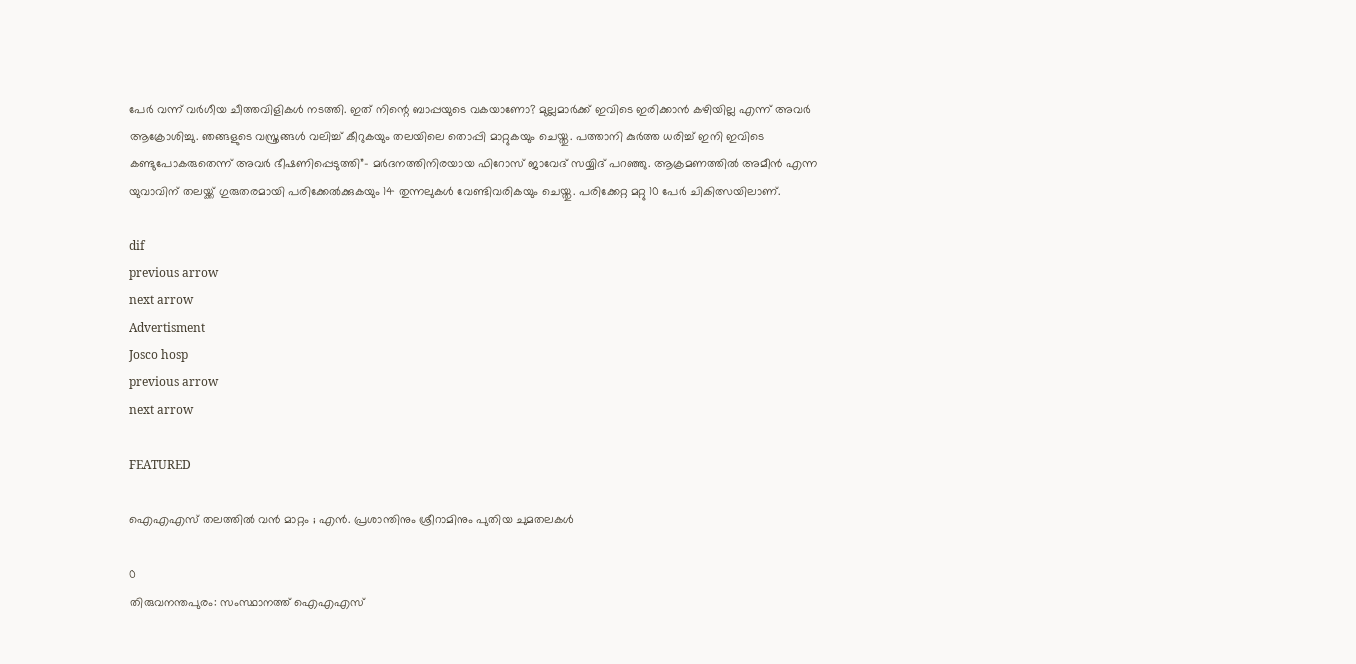പേർ വന്ന് വർഗീയ ചീത്തവിളികൾ നടത്തി. ഇത് നിന്റെ ബാപ്പയുടെ വകയാണോ? മുല്ലമാർക്ക് ഇവിടെ ഇരിക്കാൻ കഴിയില്ല എന്ന് അവർ ആക്രോശിച്ചു. ഞങ്ങളുടെ വസ്ത്രങ്ങൾ വലിച്ച് കീറുകയും തലയിലെ തൊപ്പി മാറ്റുകയും ചെയ്തു. പത്താനി കുർത്ത ധരിച്ച് ഇനി ഇവിടെ കണ്ടുപോകരുതെന്ന് അവർ ഭീഷണിപ്പെടുത്തി”- മർദനത്തിനിരയായ ഫിറോസ് ജാവേദ് സയ്യിദ് പറഞ്ഞു. ആക്രമണത്തിൽ അമീൻ എന്ന യുവാവിന് തലയ്ക്ക് ഗുരുതരമായി പരിക്കേൽക്കുകയും 14 തുന്നലുകൾ വേണ്ടിവരികയും ചെയ്തു. പരിക്കേറ്റ മറ്റു 10 പേർ ചികിത്സയിലാണ്.

dif
previous arrow
next arrow
Advertisment
Josco hosp
previous arrow
next arrow

FEATURED

ഐഎഎസ് തലത്തിൽ വൻ മാറ്റം ; എൻ. പ്രശാന്തിനും ശ്രീറാമിനും പുതിയ ചുമതലകൾ

0
തിരുവനന്തപുരം: സംസ്ഥാനത്ത് ഐഎഎസ്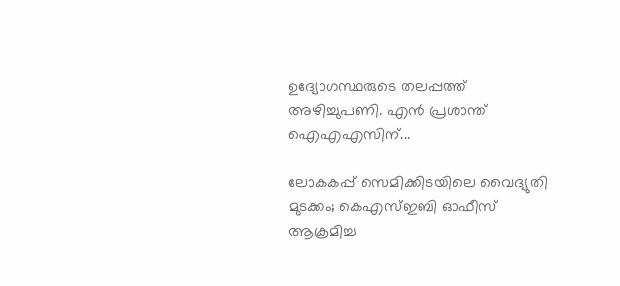ഉദ്യോഗസ്ഥരുടെ തലപ്പത്ത് അഴിച്ചുപണി. എന്‍ പ്രശാന്ത് ഐഎഎസിന്...

ലോകകപ്പ് സെമിക്കിടയിലെ വൈദ്യുതി മുടക്കം; കെഎസ്ഇബി ഓഫീസ് ആക്രമിച്ച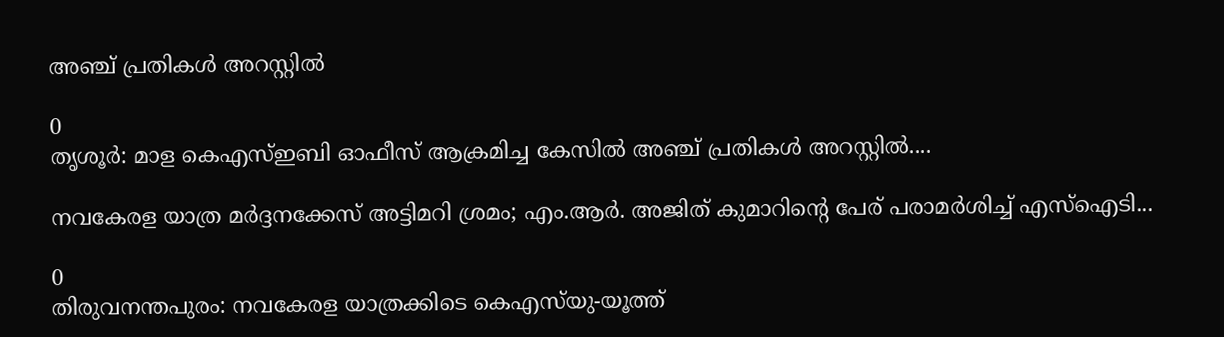അഞ്ച് പ്രതികൾ അറസ്റ്റിൽ

0
തൃശൂര്‍: മാള കെഎസ്ഇബി ഓഫീസ് ആക്രമിച്ച കേസില്‍ അഞ്ച് പ്രതികള്‍ അറസ്റ്റില്‍....

നവകേരള യാത്ര മർദ്ദനക്കേസ് അട്ടിമറി ശ്രമം; എം.ആർ. അജിത് കുമാറിന്റെ പേര് പരാമർശിച്ച് എസ്‌ഐടി...

0
തിരുവനന്തപുരം: നവകേരള യാത്രക്കിടെ കെഎസ്‌യു-യൂത്ത്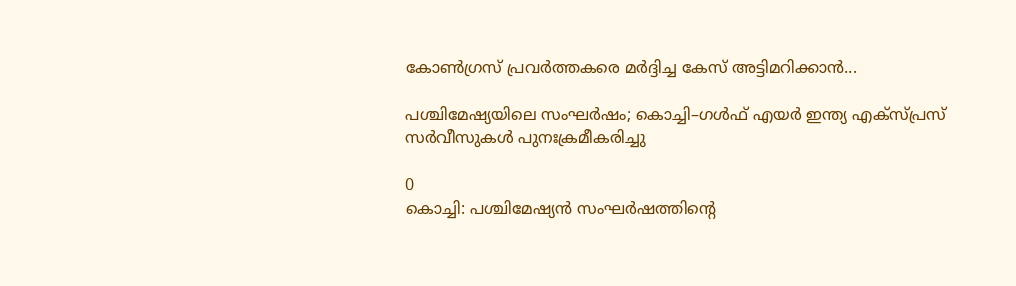കോണ്‍ഗ്രസ് പ്രവര്‍ത്തകരെ മര്‍ദ്ദിച്ച കേസ് അട്ടിമറിക്കാൻ...

പശ്ചിമേഷ്യയിലെ സംഘർഷം; കൊച്ചി–ഗൾഫ് എയർ ഇന്ത്യ എക്‌സ്പ്രസ് സർവീസുകൾ പുനഃക്രമീകരിച്ചു

0
കൊച്ചി: പശ്ചിമേഷ്യൻ സംഘർഷത്തിൻ്റെ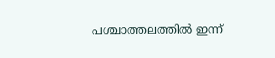പശ്ചാത്തലത്തിൽ ഇന്ന്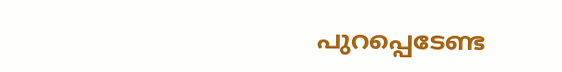പുറപ്പെടേണ്ട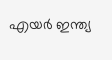എയർ ഇന്ത്യ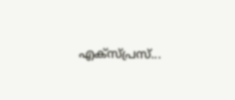എക്‌സ്പ്രസ്‌...